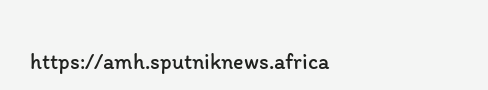https://amh.sputniknews.africa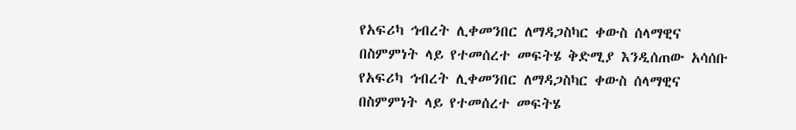የአፍሪካ ኅብረት ሊቀመንበር ለማዳጋስካር ቀውስ ሰላማዊና በስምምነት ላይ የተመሰረተ መፍትሄ ቅድሚያ እንዲሰጠው አሳሰቡ
የአፍሪካ ኅብረት ሊቀመንበር ለማዳጋስካር ቀውስ ሰላማዊና በስምምነት ላይ የተመሰረተ መፍትሄ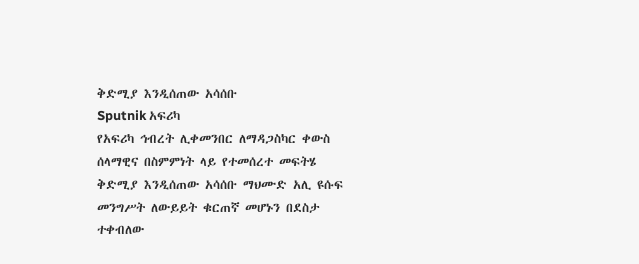ቅድሚያ እንዲሰጠው አሳሰቡ
Sputnik አፍሪካ
የአፍሪካ ኅብረት ሊቀመንበር ለማዳጋስካር ቀውስ ሰላማዊና በስምምነት ላይ የተመሰረተ መፍትሄ ቅድሚያ እንዲሰጠው አሳሰቡ ማህሙድ አሊ ዩሱፍ መንግሥት ለውይይት ቁርጠኛ መሆኑን በደስታ ተቀብለው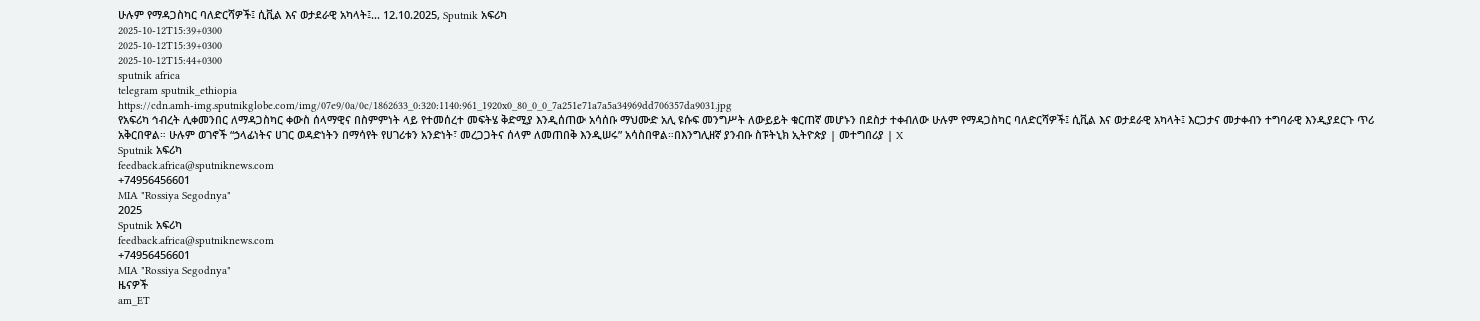ሁሉም የማዳጋስካር ባለድርሻዎች፤ ሲቪል እና ወታደራዊ አካላት፤... 12.10.2025, Sputnik አፍሪካ
2025-10-12T15:39+0300
2025-10-12T15:39+0300
2025-10-12T15:44+0300
sputnik africa
telegram sputnik_ethiopia
https://cdn.amh-img.sputnikglobe.com/img/07e9/0a/0c/1862633_0:320:1140:961_1920x0_80_0_0_7a251e71a7a5a34969dd706357da9031.jpg
የአፍሪካ ኅብረት ሊቀመንበር ለማዳጋስካር ቀውስ ሰላማዊና በስምምነት ላይ የተመሰረተ መፍትሄ ቅድሚያ እንዲሰጠው አሳሰቡ ማህሙድ አሊ ዩሱፍ መንግሥት ለውይይት ቁርጠኛ መሆኑን በደስታ ተቀብለው ሁሉም የማዳጋስካር ባለድርሻዎች፤ ሲቪል እና ወታደራዊ አካላት፤ እርጋታና መታቀብን ተግባራዊ እንዲያደርጉ ጥሪ አቅርበዋል። ሁሉም ወገኖች “ኃላፊነትና ሀገር ወዳድነትን በማሳየት የሀገሪቱን አንድነት፣ መረጋጋትና ሰላም ለመጠበቅ እንዲሠሩ” አሳስበዋል።በእንግሊዘኛ ያንብቡ ስፑትኒክ ኢትዮጵያ | መተግበሪያ | X
Sputnik አፍሪካ
feedback.africa@sputniknews.com
+74956456601
MIA "Rossiya Segodnya"
2025
Sputnik አፍሪካ
feedback.africa@sputniknews.com
+74956456601
MIA "Rossiya Segodnya"
ዜናዎች
am_ET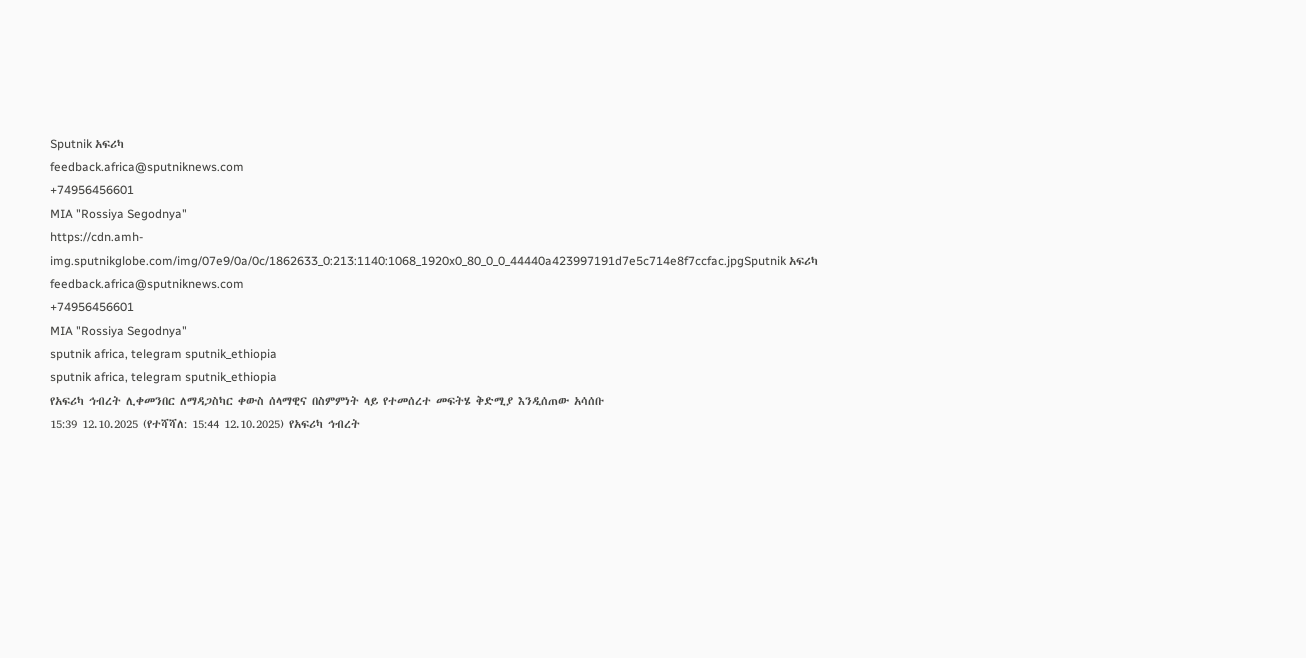Sputnik አፍሪካ
feedback.africa@sputniknews.com
+74956456601
MIA "Rossiya Segodnya"
https://cdn.amh-img.sputnikglobe.com/img/07e9/0a/0c/1862633_0:213:1140:1068_1920x0_80_0_0_44440a423997191d7e5c714e8f7ccfac.jpgSputnik አፍሪካ
feedback.africa@sputniknews.com
+74956456601
MIA "Rossiya Segodnya"
sputnik africa, telegram sputnik_ethiopia
sputnik africa, telegram sputnik_ethiopia
የአፍሪካ ኅብረት ሊቀመንበር ለማዳጋስካር ቀውስ ሰላማዊና በስምምነት ላይ የተመሰረተ መፍትሄ ቅድሚያ እንዲሰጠው አሳሰቡ
15:39 12.10.2025 (የተሻሻለ: 15:44 12.10.2025) የአፍሪካ ኅብረት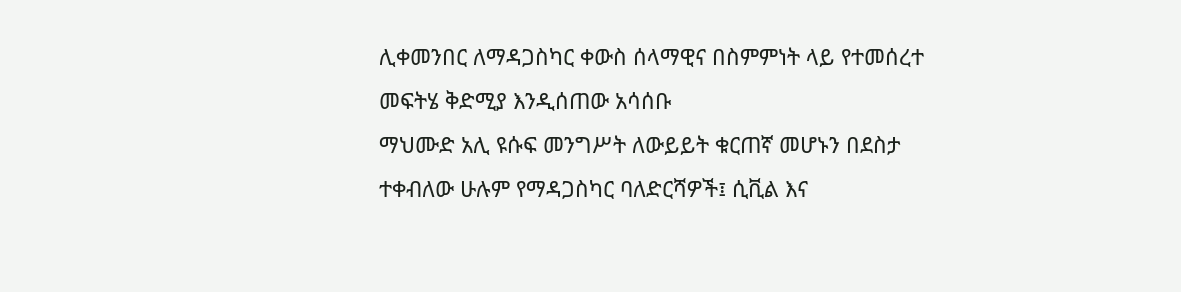ሊቀመንበር ለማዳጋስካር ቀውስ ሰላማዊና በስምምነት ላይ የተመሰረተ መፍትሄ ቅድሚያ እንዲሰጠው አሳሰቡ
ማህሙድ አሊ ዩሱፍ መንግሥት ለውይይት ቁርጠኛ መሆኑን በደስታ ተቀብለው ሁሉም የማዳጋስካር ባለድርሻዎች፤ ሲቪል እና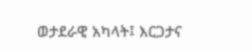ወታደራዊ አካላት፤ እርጋታና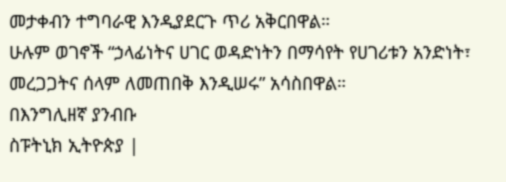መታቀብን ተግባራዊ እንዲያደርጉ ጥሪ አቅርበዋል።
ሁሉም ወገኖች “ኃላፊነትና ሀገር ወዳድነትን በማሳየት የሀገሪቱን አንድነት፣ መረጋጋትና ሰላም ለመጠበቅ እንዲሠሩ” አሳስበዋል።
በእንግሊዘኛ ያንብቡ
ስፑትኒክ ኢትዮጵያ |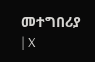መተግበሪያ | X